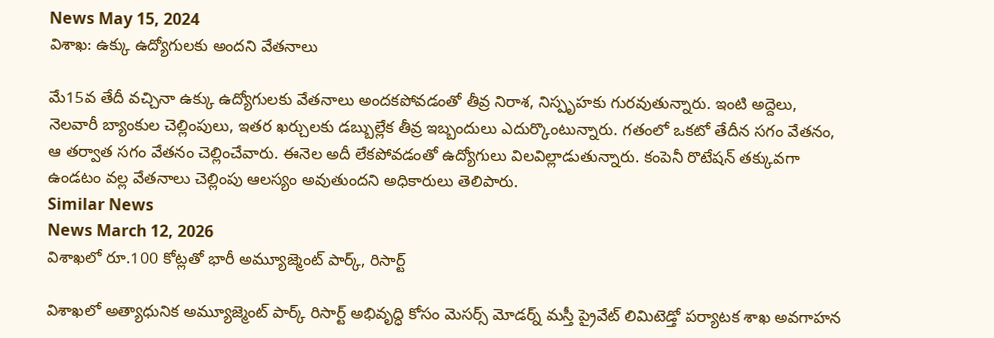News May 15, 2024
విశాఖ: ఉక్కు ఉద్యోగులకు అందని వేతనాలు

మే15వ తేదీ వచ్చినా ఉక్కు ఉద్యోగులకు వేతనాలు అందకపోవడంతో తీవ్ర నిరాశ, నిస్పృహకు గురవుతున్నారు. ఇంటి అద్దెలు, నెలవారీ బ్యాంకుల చెల్లింపులు, ఇతర ఖర్చులకు డబ్బుల్లేక తీవ్ర ఇబ్బందులు ఎదుర్కొంటున్నారు. గతంలో ఒకటో తేదీన సగం వేతనం, ఆ తర్వాత సగం వేతనం చెల్లించేవారు. ఈనెల అదీ లేకపోవడంతో ఉద్యోగులు విలవిల్లాడుతున్నారు. కంపెనీ రొటేషన్ తక్కువగా ఉండటం వల్ల వేతనాలు చెల్లింపు ఆలస్యం అవుతుందని అధికారులు తెలిపారు.
Similar News
News March 12, 2026
విశాఖలో రూ.100 కోట్లతో భారీ అమ్యూజ్మెంట్ పార్క్, రిసార్ట్

విశాఖలో అత్యాధునిక అమ్యూజ్మెంట్ పార్క్ రిసార్ట్ అభివృద్ధి కోసం మెసర్స్ మోడర్న్ మస్తీ ప్రైవేట్ లిమిటెడ్తో పర్యాటక శాఖ అవగాహన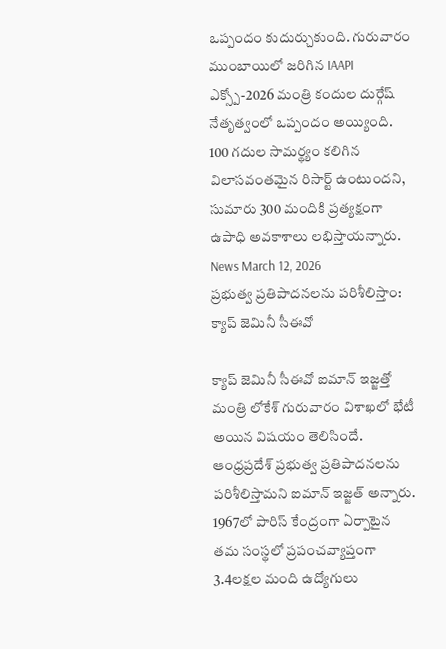ఒప్పందం కుదుర్చుకుంది. గురువారం ముంబాయిలో జరిగిన IAAPI ఎక్స్పో-2026 మంత్రి కందుల దుర్గేష్ నేతృత్వంలో ఒప్పందం అయ్యింది. 100 గదుల సామర్థ్యం కలిగిన విలాసవంతమైన రిసార్ట్ ఉంటుందని, సుమారు 300 మందికి ప్రత్యక్షంగా ఉపాధి అవకాశాలు లభిస్తాయన్నారు.
News March 12, 2026
ప్రభుత్వ ప్రతిపాదనలను పరిశీలిస్తాం: క్యాప్ జెమినీ సీఈవో

క్యాప్ జెమినీ సీఈవో ఐమాన్ ఇజ్జత్తో మంత్రి లోకేశ్ గురువారం విశాఖలో భేటీ అయిన విషయం తెలిసిందే. ఆంధ్రప్రదేశ్ ప్రభుత్వ ప్రతిపాదనలను పరిశీలిస్తామని ఐమాన్ ఇజ్జత్ అన్నారు. 1967లో పారిస్ కేంద్రంగా ఏర్పాటైన తమ సంస్థలో ప్రపంచవ్యాప్తంగా 3.4లక్షల మంది ఉద్యోగులు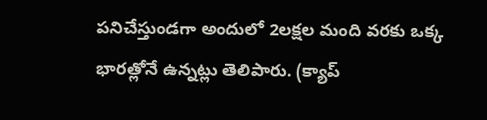పనిచేస్తుండగా అందులో 2లక్షల మంది వరకు ఒక్క భారత్లోనే ఉన్నట్లు తెలిపారు. (క్యాప్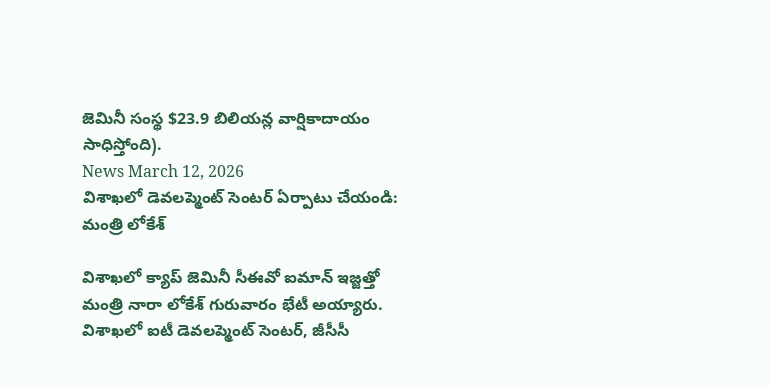జెమినీ సంస్థ $23.9 బిలియన్ల వార్షికాదాయం సాధిస్తోంది).
News March 12, 2026
విశాఖలో డెవలప్మెంట్ సెంటర్ ఏర్పాటు చేయండి: మంత్రి లోకేశ్

విశాఖలో క్యాప్ జెమినీ సీఈవో ఐమాన్ ఇజ్జత్తో మంత్రి నారా లోకేశ్ గురువారం భేటీ అయ్యారు. విశాఖలో ఐటీ డెవలప్మెంట్ సెంటర్, జీసీసీ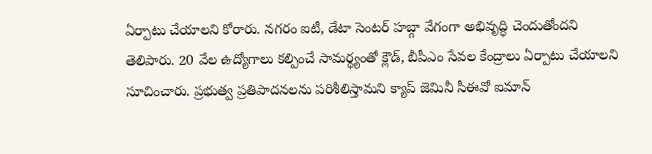ఏర్పాటు చేయాలని కోరారు. నగరం ఐటీ, డేటా సెంటర్ హబ్గా వేగంగా అభివృద్ధి చెందుతోందని తెలిపారు. 20 వేల ఉద్యోగాలు కల్పించే సామర్థ్యంతో క్లౌడ్, బీపీఎం సేవల కేంద్రాలు ఏర్పాటు చేయాలని సూచించారు. ప్రభుత్వ ప్రతిపాదనలను పరిశీలిస్తామని క్యాప్ జెమినీ సీఈవో ఐమాన్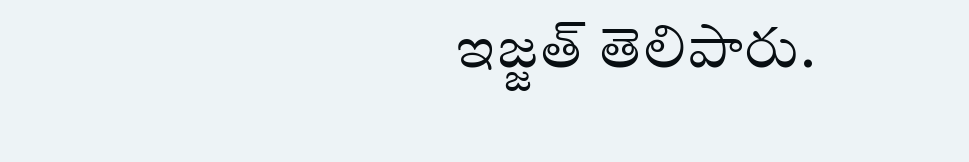ఇజ్జత్ తెలిపారు.